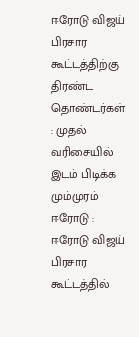ஈரோடு விஜய் பிரசார கூட்டத்திற்கு திரண்ட தொண்டர்கள் : முதல் வரிசையில் இடம் பிடிக்க மும்முரம்
ஈரோடு : ஈரோடு விஜய் பிரசார கூட்டத்தில்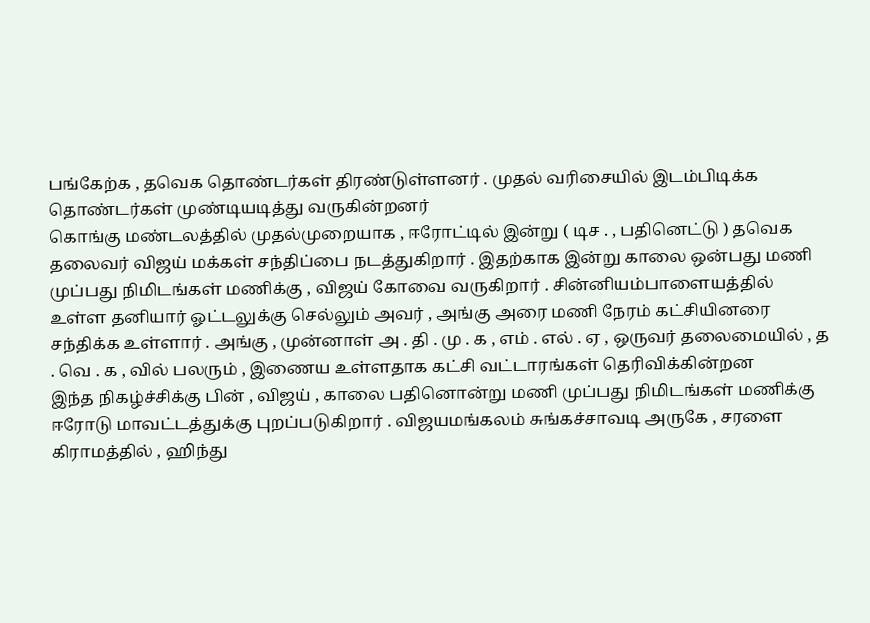பங்கேற்க , தவெக தொண்டர்கள் திரண்டுள்ளனர் . முதல் வரிசையில் இடம்பிடிக்க தொண்டர்கள் முண்டியடித்து வருகின்றனர்
கொங்கு மண்டலத்தில் முதல்முறையாக , ஈரோட்டில் இன்று ( டிச . , பதினெட்டு ) தவெக தலைவர் விஜய் மக்கள் சந்திப்பை நடத்துகிறார் . இதற்காக இன்று காலை ஒன்பது மணி முப்பது நிமிடங்கள் மணிக்கு , விஜய் கோவை வருகிறார் . சின்னியம்பாளையத்தில் உள்ள தனியார் ஓட்டலுக்கு செல்லும் அவர் , அங்கு அரை மணி நேரம் கட்சியினரை சந்திக்க உள்ளார் . அங்கு , முன்னாள் அ . தி . மு . க , எம் . எல் . ஏ , ஒருவர் தலைமையில் , த . வெ . க , வில் பலரும் , இணைய உள்ளதாக கட்சி வட்டாரங்கள் தெரிவிக்கின்றன
இந்த நிகழ்ச்சிக்கு பின் , விஜய் , காலை பதினொன்று மணி முப்பது நிமிடங்கள் மணிக்கு ஈரோடு மாவட்டத்துக்கு புறப்படுகிறார் . விஜயமங்கலம் சுங்கச்சாவடி அருகே , சரளை கிராமத்தில் , ஹிந்து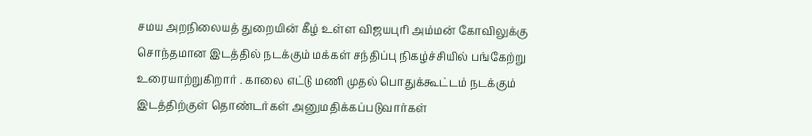சமய அறநிலையத் துறையின் கீழ் உள்ள விஜயபுரி அம்மன் கோவிலுக்கு சொந்தமான இடத்தில் நடக்கும் மக்கள் சந்திப்பு நிகழ்ச்சியில் பங்கேற்று உரையாற்றுகிறார் . காலை எட்டு மணி முதல் பொதுக்கூட்டம் நடக்கும் இடத்திற்குள் தொண்டர்கள் அனுமதிக்கப்படுவார்கள்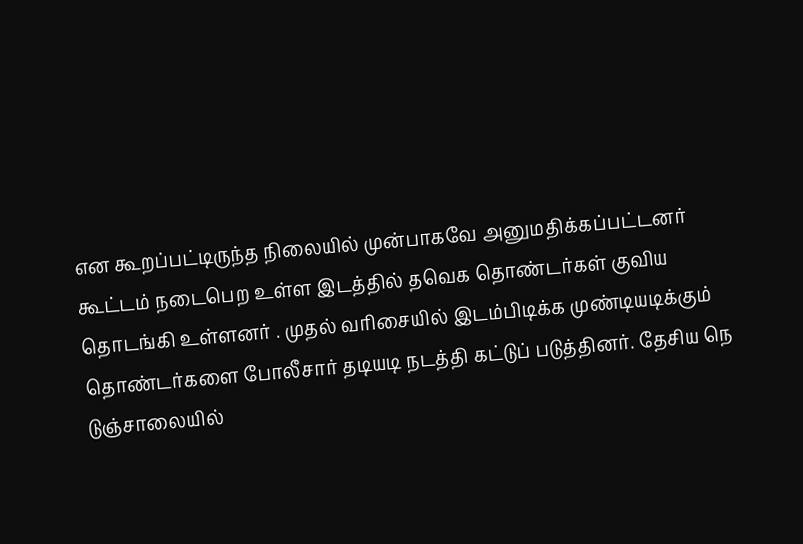என கூறப்பட்டிருந்த நிலையில் முன்பாகவே அனுமதிக்கப்பட்டனர்
கூட்டம் நடைபெற உள்ள இடத்தில் தவெக தொண்டர்கள் குவிய தொடங்கி உள்ளனர் . முதல் வரிசையில் இடம்பிடிக்க முண்டியடிக்கும் தொண்டர்களை போலீசார் தடியடி நடத்தி கட்டுப் படுத்தினர். தேசிய நெ டுஞ்சாலையில்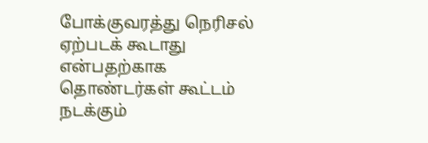போக்குவரத்து நெரிசல் ஏற்படக் கூடாது என்பதற்காக தொண்டர்கள் கூட்டம் நடக்கும்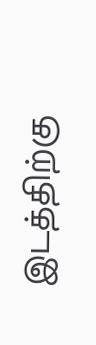இடத்திற்கு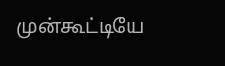முன்கூட்டியே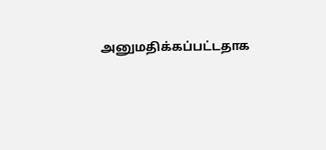அனுமதிக்கப்பட்டதாக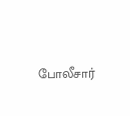போலீசார்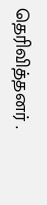தெரிவித்தனர் .